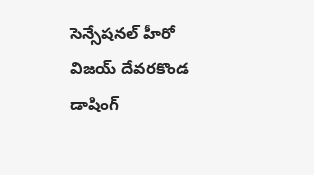సెన్సేషనల్ హీరో విజయ్ దేవరకొండ డాషింగ్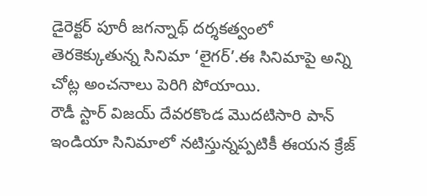డైరెక్టర్ పూరీ జగన్నాథ్ దర్శకత్వంలో తెరకెక్కుతున్న సినిమా ‘లైగర్’.ఈ సినిమాపై అన్ని చోట్ల అంచనాలు పెరిగి పోయాయి.
రౌడీ స్టార్ విజయ్ దేవరకొండ మొదటిసారి పాన్ ఇండియా సినిమాలో నటిస్తున్నప్పటికీ ఈయన క్రేజ్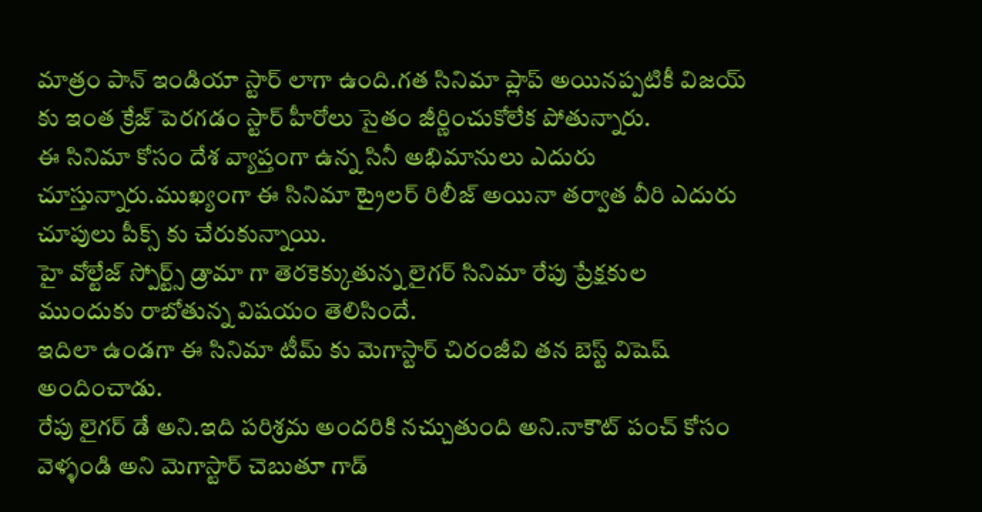మాత్రం పాన్ ఇండియా స్టార్ లాగా ఉంది.గత సినిమా ప్లాప్ అయినప్పటికీ విజయ్ కు ఇంత క్రేజ్ పెరగడం స్టార్ హీరోలు సైతం జీర్ణించుకోలేక పోతున్నారు.
ఈ సినిమా కోసం దేశ వ్యాప్తంగా ఉన్న సినీ అభిమానులు ఎదురు చూస్తున్నారు.ముఖ్యంగా ఈ సినిమా ట్రైలర్ రిలీజ్ అయినా తర్వాత వీరి ఎదురు చూపులు పీక్స్ కు చేరుకున్నాయి.
హై వోల్టేజ్ స్పోర్ట్స్ డ్రామా గా తెరకెక్కుతున్న లైగర్ సినిమా రేపు ప్రేక్షకుల ముందుకు రాబోతున్న విషయం తెలిసిందే.
ఇదిలా ఉండగా ఈ సినిమా టీమ్ కు మెగాస్టార్ చిరంజీవి తన బెస్ట్ విషెష్ అందించాడు.
రేపు లైగర్ డే అని.ఇది పరిశ్రమ అందరికి నచ్చుతుంది అని.నాకౌట్ పంచ్ కోసం వెళ్ళండి అని మెగాస్టార్ చెబుతూ గాడ్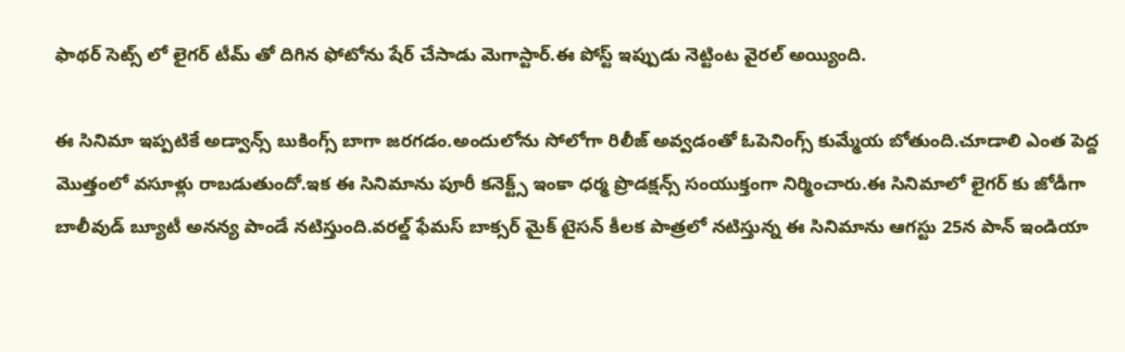ఫాథర్ సెట్స్ లో లైగర్ టీమ్ తో దిగిన ఫోటోను షేర్ చేసాడు మెగాస్టార్.ఈ పోస్ట్ ఇప్పుడు నెట్టింట వైరల్ అయ్యింది.

ఈ సినిమా ఇప్పటికే అడ్వాన్స్ బుకింగ్స్ బాగా జరగడం.అందులోను సోలోగా రిలీజ్ అవ్వడంతో ఓపెనింగ్స్ కుమ్మేయ బోతుంది.చూడాలి ఎంత పెద్ద మొత్తంలో వసూళ్లు రాబడుతుందో.ఇక ఈ సినిమాను పూరీ కనెక్ట్స్ ఇంకా ధర్మ ప్రొడక్షన్స్ సంయుక్తంగా నిర్మించారు.ఈ సినిమాలో లైగర్ కు జోడీగా బాలీవుడ్ బ్యూటీ అనన్య పాండే నటిస్తుంది.వరల్డ్ ఫేమస్ బాక్సర్ మైక్ టైసన్ కీలక పాత్రలో నటిస్తున్న ఈ సినిమాను ఆగస్టు 25న పాన్ ఇండియా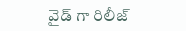వైడ్ గా రిలీజ్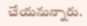చేయనున్నారు.